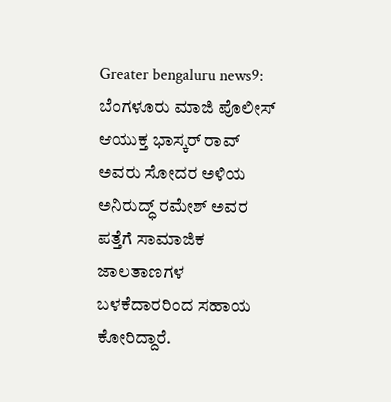Greater bengaluru news9: ಬೆಂಗಳೂರು ಮಾಜಿ ಪೊಲೀಸ್ ಆಯುಕ್ತ ಭಾಸ್ಕರ್ ರಾವ್ ಅವರು ಸೋದರ ಅಳಿಯ ಅನಿರುದ್ಧ್ ರಮೇಶ್ ಅವರ ಪತ್ತೆಗೆ ಸಾಮಾಜಿಕ ಜಾಲತಾಣಗಳ ಬಳಕೆದಾರರಿಂದ ಸಹಾಯ ಕೋರಿದ್ದಾರೆ.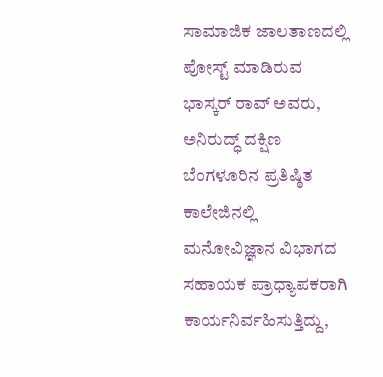ಸಾಮಾಜಿಕ ಜಾಲತಾಣದಲ್ಲಿ ಪೋಸ್ಟ್ ಮಾಡಿರುವ ಭಾಸ್ಕರ್ ರಾವ್ ಅವರು, ಅನಿರುದ್ಧ್ ದಕ್ಷಿಣ ಬೆಂಗಳೂರಿನ ಪ್ರತಿಷ್ಠಿತ ಕಾಲೇಜಿನಲ್ಲಿ ಮನೋವಿಜ್ಞಾನ ವಿಭಾಗದ ಸಹಾಯಕ ಪ್ರಾಧ್ಯಾಪಕರಾಗಿ ಕಾರ್ಯನಿರ್ವಹಿಸುತ್ತಿದ್ದು,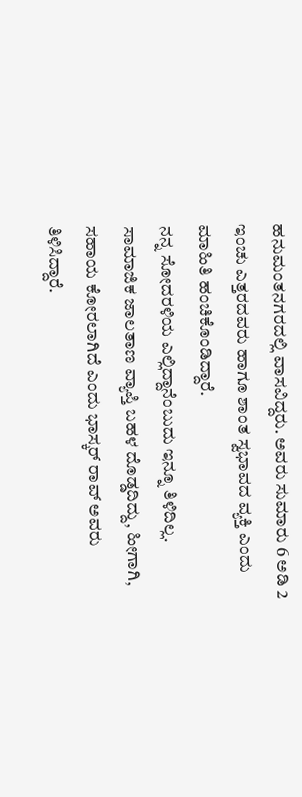ಹನುಮಂತನಗರದಲ್ಲಿ ವಾಸವಿದ್ದರು. ಅವರು ಸುಮಾರು 6 ಅಡಿ 2 ಇಂಚು ಎತ್ತರದವರು ಹಾಗೂ ಶಾಂತ ಸ್ವಭಾವದ ವ್ಯಕ್ತಿ ಎಂದು ಮಾಹಿತಿ ಹಂಚಿಕೊಂಡಿದ್ದಾರೆ.
ನನ್ನ ಸೋದರಳಿಯ ಎಲ್ಲಿದ್ದಾನೆಂಬುದು ಇನ್ನೂ ತಿಳಿದಿಲ್ಲ. ಸಾಮಾಜಿಕ ಜಾಲತಾಣ ವ್ಯಾಪ್ತಿ ಬಹಳ ದೊಡ್ಡದಿದ್ದು, ಹೀಗಾಗಿ, ಸಹಾಯ ಕೋರಲಾಗಿದೆ ಎಂದು ಭಾಸ್ಕರ್ ರಾವ್ ಅವರು ತಿಳಿಸಿದ್ದಾರೆ.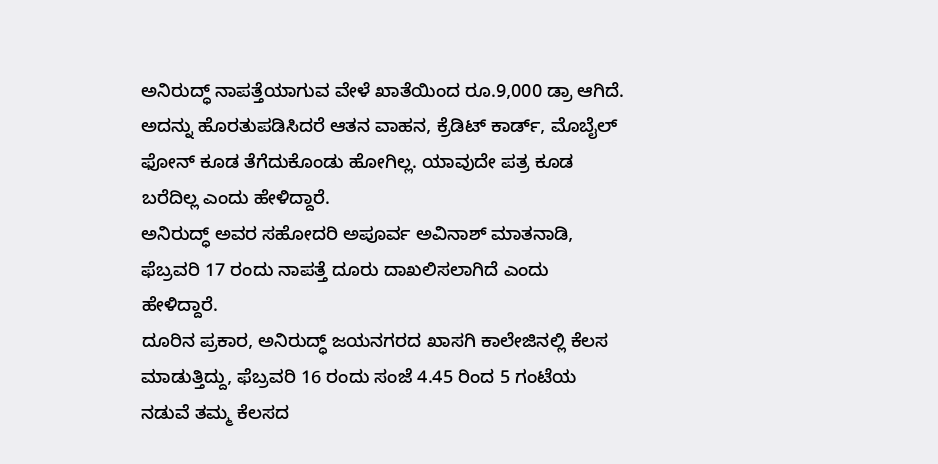ಅನಿರುದ್ಧ್ ನಾಪತ್ತೆಯಾಗುವ ವೇಳೆ ಖಾತೆಯಿಂದ ರೂ.9,000 ಡ್ರಾ ಆಗಿದೆ. ಅದನ್ನು ಹೊರತುಪಡಿಸಿದರೆ ಆತನ ವಾಹನ, ಕ್ರೆಡಿಟ್ ಕಾರ್ಡ್, ಮೊಬೈಲ್ ಫೋನ್ ಕೂಡ ತೆಗೆದುಕೊಂಡು ಹೋಗಿಲ್ಲ. ಯಾವುದೇ ಪತ್ರ ಕೂಡ ಬರೆದಿಲ್ಲ ಎಂದು ಹೇಳಿದ್ದಾರೆ.
ಅನಿರುದ್ಧ್ ಅವರ ಸಹೋದರಿ ಅಪೂರ್ವ ಅವಿನಾಶ್ ಮಾತನಾಡಿ, ಫೆಬ್ರವರಿ 17 ರಂದು ನಾಪತ್ತೆ ದೂರು ದಾಖಲಿಸಲಾಗಿದೆ ಎಂದು ಹೇಳಿದ್ದಾರೆ.
ದೂರಿನ ಪ್ರಕಾರ, ಅನಿರುದ್ಧ್ ಜಯನಗರದ ಖಾಸಗಿ ಕಾಲೇಜಿನಲ್ಲಿ ಕೆಲಸ ಮಾಡುತ್ತಿದ್ದು, ಫೆಬ್ರವರಿ 16 ರಂದು ಸಂಜೆ 4.45 ರಿಂದ 5 ಗಂಟೆಯ ನಡುವೆ ತಮ್ಮ ಕೆಲಸದ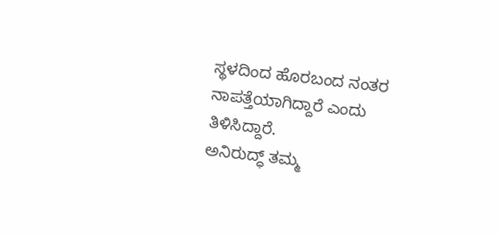ಸ್ಥಳದಿಂದ ಹೊರಬಂದ ನಂತರ ನಾಪತ್ತೆಯಾಗಿದ್ದಾರೆ ಎಂದು ತಿಳಿಸಿದ್ದಾರೆ.
ಅನಿರುದ್ಧ್ ತಮ್ಮ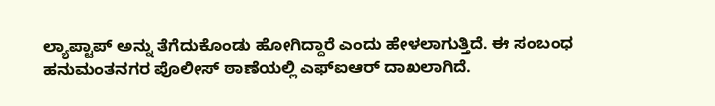ಲ್ಯಾಪ್ಟಾಪ್ ಅನ್ನು ತೆಗೆದುಕೊಂಡು ಹೋಗಿದ್ದಾರೆ ಎಂದು ಹೇಳಲಾಗುತ್ತಿದೆ. ಈ ಸಂಬಂಧ ಹನುಮಂತನಗರ ಪೊಲೀಸ್ ಠಾಣೆಯಲ್ಲಿ ಎಫ್ಐಆರ್ ದಾಖಲಾಗಿದೆ.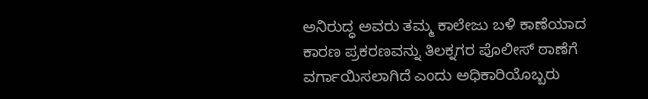ಅನಿರುದ್ಧ ಅವರು ತಮ್ಮ ಕಾಲೇಜು ಬಳಿ ಕಾಣೆಯಾದ ಕಾರಣ ಪ್ರಕರಣವನ್ನು ತಿಲಕ್ನಗರ ಪೊಲೀಸ್ ಠಾಣೆಗೆ ವರ್ಗಾಯಿಸಲಾಗಿದೆ ಎಂದು ಅಧಿಕಾರಿಯೊಬ್ಬರು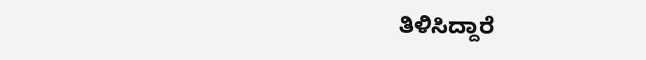ತಿಳಿಸಿದ್ದಾರೆ